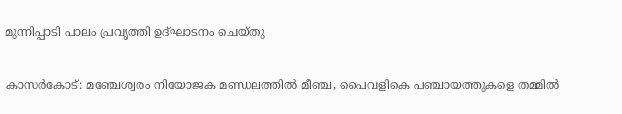മുന്നിപ്പാടി പാലം പ്രവൃത്തി ഉദ്ഘാടനം ചെയ്തു

കാസർകോട്: മഞ്ചേശ്വരം നിയോജക മണ്ഡലത്തില്‍ മീഞ്ച, പൈവളികെ പഞ്ചായത്തുകളെ തമ്മില്‍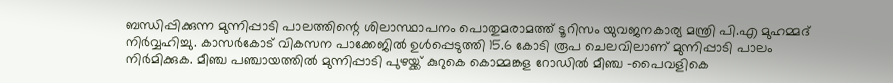ബന്ധിപ്പിക്കുന്ന മുന്നിപ്പാടി പാലത്തിന്റെ ശിലാസ്ഥാപനം പൊതുമരാമത്ത് ടൂറിസം യുവജനകാര്യ മന്ത്രി പി.എ മുഹമ്മദ് നിര്‍വ്വഹിച്ചു. കാസര്‍കോട് വികസന പാക്കേജില്‍ ഉള്‍പ്പെടുത്തി 15.6 കോടി രൂപ ചെലവിലാണ് മുന്നിപ്പാടി പാലം നിര്‍മിക്കുക. മീഞ്ച പഞ്ചായത്തില്‍ മുന്നിപ്പാടി പുഴയ്ക്ക് കുറുകെ കൊമ്മങ്കള റോഡില്‍ മീഞ്ച -പൈവളികെ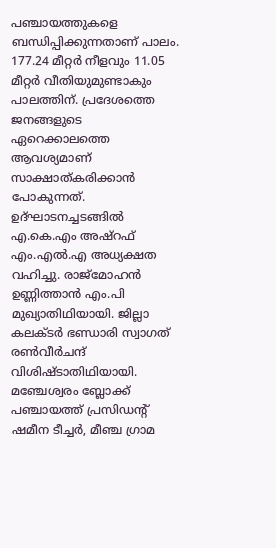പഞ്ചായത്തുകളെ ബന്ധിപ്പിക്കുന്നതാണ് പാലം. 177.24 മീറ്റര്‍ നീളവും 11.05 മീറ്റര്‍ വീതിയുമുണ്ടാകും പാലത്തിന്. പ്രദേശത്തെ ജനങ്ങളുടെ ഏറെക്കാലത്തെ ആവശ്യമാണ് സാക്ഷാത്കരിക്കാന്‍ പോകുന്നത്. ഉദ്ഘാടനച്ചടങ്ങില്‍ എ.കെ.എം അഷ്റഫ് എം.എല്‍.എ അധ്യക്ഷത വഹിച്ചു. രാജ്മോഹന്‍ ഉണ്ണിത്താന്‍ എം.പി മുഖ്യാതിഥിയായി. ജില്ലാ കലക്ടര്‍ ഭണ്ഡാരി സ്വാഗത് രണ്‍വീര്‍ചന്ദ് വിശിഷ്ടാതിഥിയായി. മഞ്ചേശ്വരം ബ്ലോക്ക് പഞ്ചായത്ത് പ്രസിഡന്റ് ഷമീന ടീച്ചര്‍, മീഞ്ച ഗ്രാമ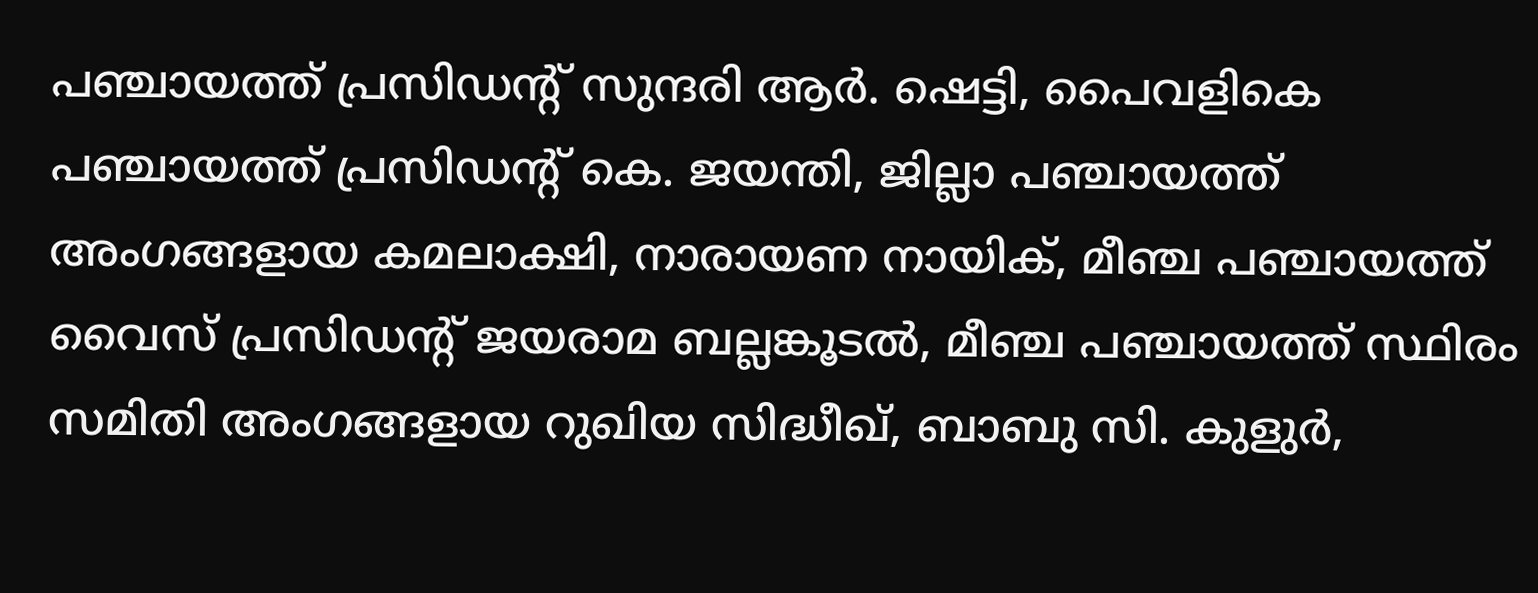പഞ്ചായത്ത് പ്രസിഡന്റ് സുന്ദരി ആര്‍. ഷെട്ടി, പൈവളികെ പഞ്ചായത്ത് പ്രസിഡന്റ് കെ. ജയന്തി, ജില്ലാ പഞ്ചായത്ത് അംഗങ്ങളായ കമലാക്ഷി, നാരായണ നായിക്, മീഞ്ച പഞ്ചായത്ത് വൈസ് പ്രസിഡന്റ് ജയരാമ ബല്ലങ്കൂടല്‍, മീഞ്ച പഞ്ചായത്ത് സ്ഥിരം സമിതി അംഗങ്ങളായ റുഖിയ സിദ്ധീഖ്, ബാബു സി. കുളുര്‍,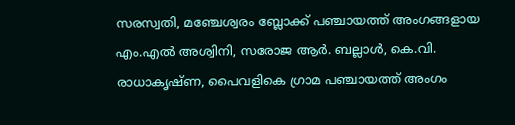സരസ്വതി, മഞ്ചേശ്വരം ബ്ലോക്ക് പഞ്ചായത്ത് അംഗങ്ങളായ എം.എല്‍ അശ്വിനി, സരോജ ആര്‍. ബല്ലാള്‍, കെ.വി. രാധാകൃഷ്ണ, പൈവളികെ ഗ്രാമ പഞ്ചായത്ത് അംഗം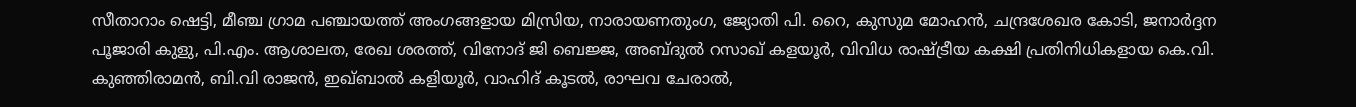സീതാറാം ഷെട്ടി, മീഞ്ച ഗ്രാമ പഞ്ചായത്ത് അംഗങ്ങളായ മിസ്രിയ, നാരായണതുംഗ, ജ്യോതി പി. റൈ, കുസുമ മോഹന്‍, ചന്ദ്രശേഖര കോടി, ജനാര്‍ദ്ദന പൂജാരി കുളു, പി.എം. ആശാലത, രേഖ ശരത്ത്, വിനോദ് ജി ബെജ്ജ, അബ്ദുല്‍ റസാഖ് കളയൂര്‍, വിവിധ രാഷ്ട്രീയ കക്ഷി പ്രതിനിധികളായ കെ.വി. കുഞ്ഞിരാമന്‍, ബി.വി രാജന്‍, ഇഖ്ബാല്‍ കളിയൂര്‍, വാഹിദ് കൂടല്‍, രാഘവ ചേരാല്‍,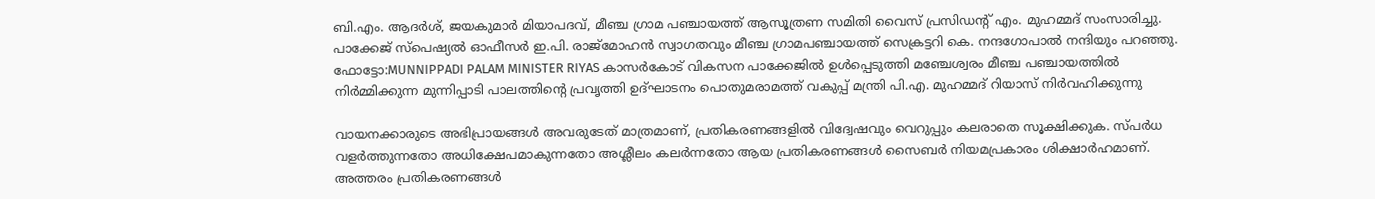ബി.എം. ആദര്‍ശ്, ജയകുമാര്‍ മിയാപദവ്, മീഞ്ച ഗ്രാമ പഞ്ചായത്ത് ആസൂത്രണ സമിതി വൈസ് പ്രസിഡന്റ് എം. മുഹമ്മദ് സംസാരിച്ചു. പാക്കേജ് സ്പെഷ്യല്‍ ഓഫീസര്‍ ഇ.പി. രാജ്മോഹന്‍ സ്വാഗതവും മീഞ്ച ഗ്രാമപഞ്ചായത്ത് സെക്രട്ടറി കെ. നന്ദഗോപാല്‍ നന്ദിയും പറഞ്ഞു. ഫോട്ടോ:MUNNIPPADI PALAM MINISTER RIYAS കാസര്‍കോട് വികസന പാക്കേജില്‍ ഉള്‍പ്പെടുത്തി മഞ്ചേശ്വരം മീഞ്ച പഞ്ചായത്തില്‍ നിര്‍മ്മിക്കുന്ന മുന്നിപ്പാടി പാലത്തിന്റെ പ്രവൃത്തി ഉദ്ഘാടനം പൊതുമരാമത്ത് വകുപ്പ് മന്ത്രി പി.എ. മുഹമ്മദ് റിയാസ് നിര്‍വഹിക്കുന്നു

വായനക്കാരുടെ അഭിപ്രായങ്ങള്‍ അവരുടേത് മാത്രമാണ്, പ്രതികരണങ്ങളിൽ വിദ്വേഷവും വെറുപ്പും കലരാതെ സൂക്ഷിക്കുക. സ്പർധ വളർത്തുന്നതോ അധിക്ഷേപമാകുന്നതോ അശ്ലീലം കലർന്നതോ ആയ പ്രതികരണങ്ങൾ സൈബർ നിയമപ്രകാരം ശിക്ഷാർഹമാണ്. അത്തരം പ്രതികരണങ്ങൾ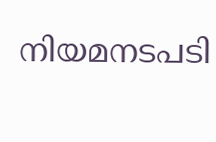നിയമനടപടി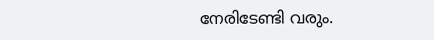നേരിടേണ്ടി വരും.